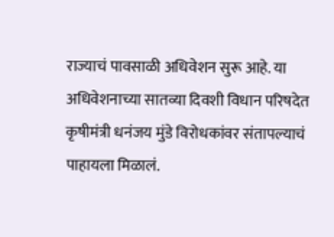राज्याचं पावसाळी अधिवेशन सुरू आहे. या अधिवेशनाच्या सातव्या दिवशी विधान परिषदेत कृषीमंत्री धनंजय मुंडे विरोधकांवर संतापल्याचं पाहायला मिळालं.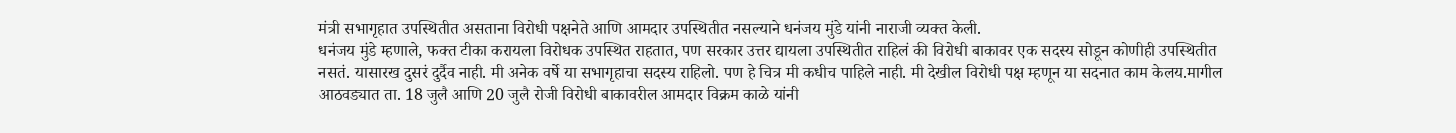मंत्री सभागृहात उपस्थितीत असताना विरोधी पक्षनेते आणि आमदार उपस्थितीत नसल्याने धनंजय मुंडे यांनी नाराजी व्यक्त केली.
धनंजय मुंडे म्हणाले, फक्त टीका करायला विरोधक उपस्थित राहतात, पण सरकार उत्तर द्यायला उपस्थितीत राहिलं की विरोधी बाकावर एक सदस्य सोडून कोणीही उपस्थितीत नसतं. यासारख दुसरं दुर्दैव नाही. मी अनेक वर्षे या सभागृहाचा सदस्य राहिलो. पण हे चित्र मी कधीच पाहिले नाही. मी देखील विरोधी पक्ष म्हणून या सदनात काम केलय.मागील आठवड्यात ता. 18 जुलै आणि 20 जुलै रोजी विरोधी बाकावरील आमदार विक्रम काळे यांनी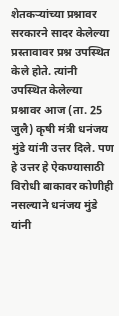शेतकऱ्यांच्या प्रश्नावर सरकारने सादर केलेल्या प्रस्तावावर प्रश्न उपस्थित केले होते. त्यांनी उपस्थित केलेल्या प्रश्नावर आज (ता. 25 जुलै) कृषी मंत्री धनंजय मुंडे यांनी उत्तर दिले. पण हे उत्तर हे ऐकण्यासाठी विरोधी बाकावर कोणीही नसल्याने धनंजय मुंडे यांनी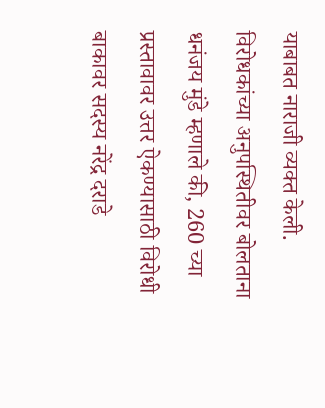याबाबत नाराजी व्यक्त केली.
विरोधकांच्या अनुपस्थितीवर बोलताना धनंजय मुंडे म्हणाले की, 260 च्या प्रस्तावावर उत्तर ऐकण्यासाठी विरोधी बाकावर सदस्य नरेंद्र दराडे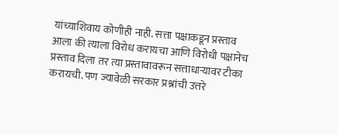यांच्याशिवाय कोणीही नाही. सत्ता पक्षाकडून प्रस्ताव आला की त्याला विरोध करायचा आणि विरोधी पक्षानेच प्रस्ताव दिला तर त्या प्रस्तावावरून सत्ताधाऱ्यावर टीका करायची. पण ज्यावेळी सरकार प्रश्नांची उत्तरे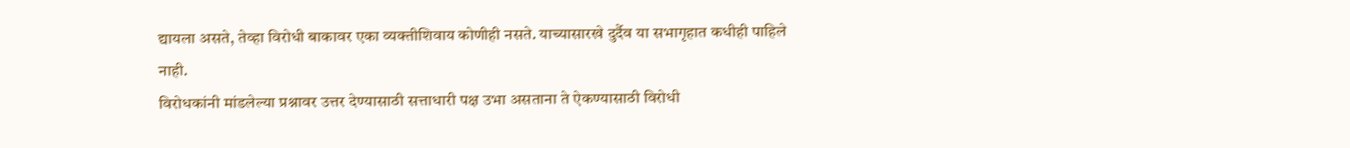द्यायला असते, तेव्हा विरोधी बाकावर एका व्यक्तीशिवाय कोणीही नसते. याच्यासारखे दुर्दैव या सभागृहात कधीही पाहिले नाही.
विरोधकांनी मांडलेल्या प्रश्नावर उत्तर देण्यासाठी सत्ताधारी पक्ष उभा असताना ते ऐकण्यासाठी विरोधी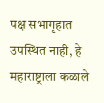पक्ष सभागृहात उपस्थित नाही, हे महाराष्ट्राला कळाले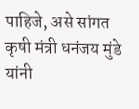पाहिजे, असे सांगत कृषी मंत्री धनंजय मुंडे यांनी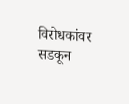विरोधकांवर सडकून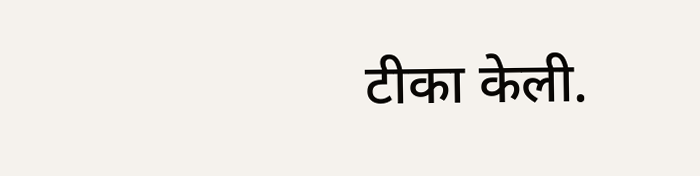टीका केली.